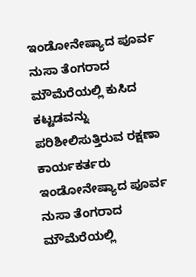ಇಂಡೋನೇಷ್ಯಾದ ಪೂರ್ವ ನುಸಾ ತೆಂಗರಾದ ಮೌಮೆರೆಯಲ್ಲಿ ಕುಸಿದ ಕಟ್ಟಡವನ್ನು ಪರಿಶೀಲಿಸುತ್ತಿರುವ ರಕ್ಷಣಾ ಕಾರ್ಯಕರ್ತರು ಇಂಡೋನೇಷ್ಯಾದ ಪೂರ್ವ ನುಸಾ ತೆಂಗರಾದ ಮೌಮೆರೆಯಲ್ಲಿ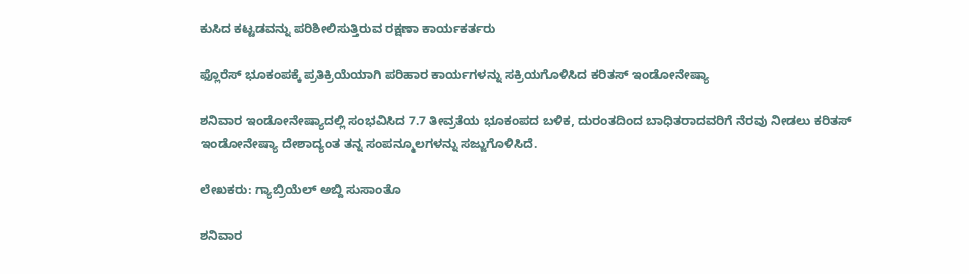ಕುಸಿದ ಕಟ್ಟಡವನ್ನು ಪರಿಶೀಲಿಸುತ್ತಿರುವ ರಕ್ಷಣಾ ಕಾರ್ಯಕರ್ತರು

ಫ್ಲೊರೆಸ್ ಭೂಕಂಪಕ್ಕೆ ಪ್ರತಿಕ್ರಿಯೆಯಾಗಿ ಪರಿಹಾರ ಕಾರ್ಯಗಳನ್ನು ಸಕ್ರಿಯಗೊಳಿಸಿದ ಕರಿತಸ್ ಇಂಡೋನೇಷ್ಯಾ

ಶನಿವಾರ ಇಂಡೋನೇಷ್ಯಾದಲ್ಲಿ ಸಂಭವಿಸಿದ 7.7 ತೀವ್ರತೆಯ ಭೂಕಂಪದ ಬಳಿಕ, ದುರಂತದಿಂದ ಬಾಧಿತರಾದವರಿಗೆ ನೆರವು ನೀಡಲು ಕರಿತಸ್ ಇಂಡೋನೇಷ್ಯಾ ದೇಶಾದ್ಯಂತ ತನ್ನ ಸಂಪನ್ಮೂಲಗಳನ್ನು ಸಜ್ಜುಗೊಳಿಸಿದೆ.

ಲೇಖಕರು: ಗ್ಯಾಬ್ರಿಯೆಲ್ ಅಬ್ದಿ ಸುಸಾಂತೊ

ಶನಿವಾರ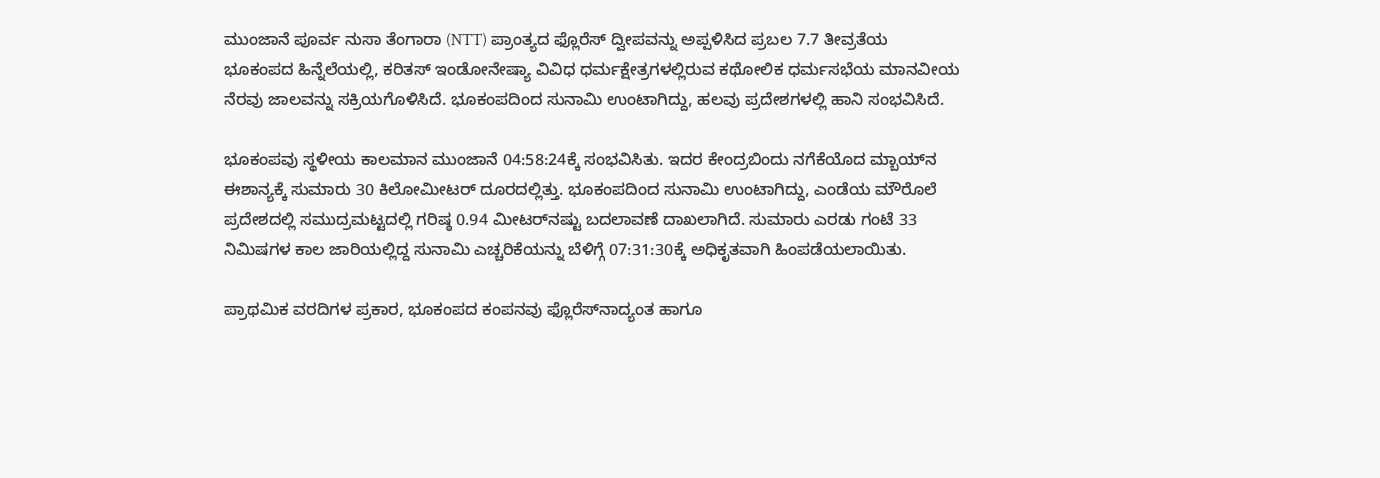ಮುಂಜಾನೆ ಪೂರ್ವ ನುಸಾ ತೆಂಗಾರಾ (NTT) ಪ್ರಾಂತ್ಯದ ಫ್ಲೊರೆಸ್ ದ್ವೀಪವನ್ನು ಅಪ್ಪಳಿಸಿದ ಪ್ರಬಲ 7.7 ತೀವ್ರತೆಯ ಭೂಕಂಪದ ಹಿನ್ನೆಲೆಯಲ್ಲಿ, ಕರಿತಸ್ ಇಂಡೋನೇಷ್ಯಾ ವಿವಿಧ ಧರ್ಮಕ್ಷೇತ್ರಗಳಲ್ಲಿರುವ ಕಥೋಲಿಕ ಧರ್ಮಸಭೆಯ ಮಾನವೀಯ ನೆರವು ಜಾಲವನ್ನು ಸಕ್ರಿಯಗೊಳಿಸಿದೆ. ಭೂಕಂಪದಿಂದ ಸುನಾಮಿ ಉಂಟಾಗಿದ್ದು, ಹಲವು ಪ್ರದೇಶಗಳಲ್ಲಿ ಹಾನಿ ಸಂಭವಿಸಿದೆ.

ಭೂಕಂಪವು ಸ್ಥಳೀಯ ಕಾಲಮಾನ ಮುಂಜಾನೆ 04:58:24ಕ್ಕೆ ಸಂಭವಿಸಿತು. ಇದರ ಕೇಂದ್ರಬಿಂದು ನಗೆಕೆಯೊದ ಮ್ಬಾಯ್‌ನ ಈಶಾನ್ಯಕ್ಕೆ ಸುಮಾರು 30 ಕಿಲೋಮೀಟರ್ ದೂರದಲ್ಲಿತ್ತು. ಭೂಕಂಪದಿಂದ ಸುನಾಮಿ ಉಂಟಾಗಿದ್ದು, ಎಂಡೆಯ ಮೌರೊಲೆ ಪ್ರದೇಶದಲ್ಲಿ ಸಮುದ್ರಮಟ್ಟದಲ್ಲಿ ಗರಿಷ್ಠ 0.94 ಮೀಟರ್‌ನಷ್ಟು ಬದಲಾವಣೆ ದಾಖಲಾಗಿದೆ. ಸುಮಾರು ಎರಡು ಗಂಟೆ 33 ನಿಮಿಷಗಳ ಕಾಲ ಜಾರಿಯಲ್ಲಿದ್ದ ಸುನಾಮಿ ಎಚ್ಚರಿಕೆಯನ್ನು ಬೆಳಿಗ್ಗೆ 07:31:30ಕ್ಕೆ ಅಧಿಕೃತವಾಗಿ ಹಿಂಪಡೆಯಲಾಯಿತು.

ಪ್ರಾಥಮಿಕ ವರದಿಗಳ ಪ್ರಕಾರ, ಭೂಕಂಪದ ಕಂಪನವು ಫ್ಲೊರೆಸ್‌ನಾದ್ಯಂತ ಹಾಗೂ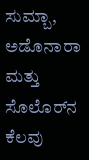ಸುಮ್ಬಾ, ಅಡೊನಾರಾ ಮತ್ತು ಸೊಲೊರ್‌ನ ಕೆಲವು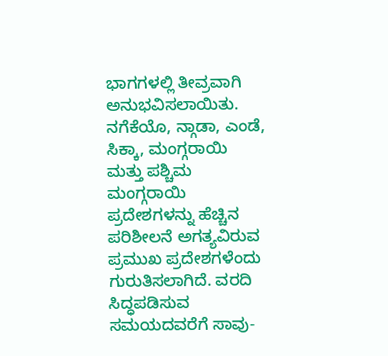ಭಾಗಗಳಲ್ಲಿ ತೀವ್ರವಾಗಿ ಅನುಭವಿಸಲಾಯಿತು. ನಗೆಕೆಯೊ, ನ್ಗಾಡಾ, ಎಂಡೆ, ಸಿಕ್ಕಾ, ಮಂಗ್ಗರಾಯಿ ಮತ್ತು ಪಶ್ಚಿಮ ಮಂಗ್ಗರಾಯಿ ಪ್ರದೇಶಗಳನ್ನು ಹೆಚ್ಚಿನ ಪರಿಶೀಲನೆ ಅಗತ್ಯವಿರುವ ಪ್ರಮುಖ ಪ್ರದೇಶಗಳೆಂದು ಗುರುತಿಸಲಾಗಿದೆ. ವರದಿ ಸಿದ್ಧಪಡಿಸುವ ಸಮಯದವರೆಗೆ ಸಾವು-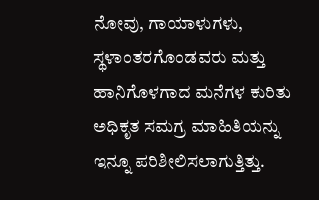ನೋವು, ಗಾಯಾಳುಗಳು, ಸ್ಥಳಾಂತರಗೊಂಡವರು ಮತ್ತು ಹಾನಿಗೊಳಗಾದ ಮನೆಗಳ ಕುರಿತು ಅಧಿಕೃತ ಸಮಗ್ರ ಮಾಹಿತಿಯನ್ನು ಇನ್ನೂ ಪರಿಶೀಲಿಸಲಾಗುತ್ತಿತ್ತು.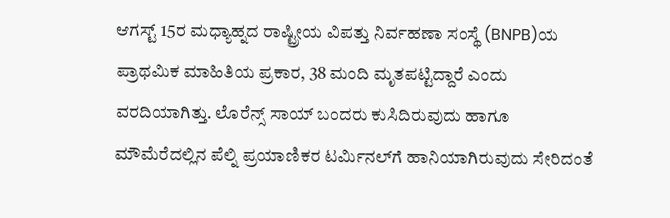ಆಗಸ್ಟ್ 15ರ ಮಧ್ಯಾಹ್ನದ ರಾಷ್ಟ್ರೀಯ ವಿಪತ್ತು ನಿರ್ವಹಣಾ ಸಂಸ್ಥೆ (BNPB)ಯ ಪ್ರಾಥಮಿಕ ಮಾಹಿತಿಯ ಪ್ರಕಾರ, 38 ಮಂದಿ ಮೃತಪಟ್ಟಿದ್ದಾರೆ ಎಂದು ವರದಿಯಾಗಿತ್ತು. ಲೊರೆನ್ಸ್ ಸಾಯ್ ಬಂದರು ಕುಸಿದಿರುವುದು ಹಾಗೂ ಮೌಮೆರೆದಲ್ಲಿನ ಪೆಲ್ನಿ ಪ್ರಯಾಣಿಕರ ಟರ್ಮಿನಲ್‌ಗೆ ಹಾನಿಯಾಗಿರುವುದು ಸೇರಿದಂತೆ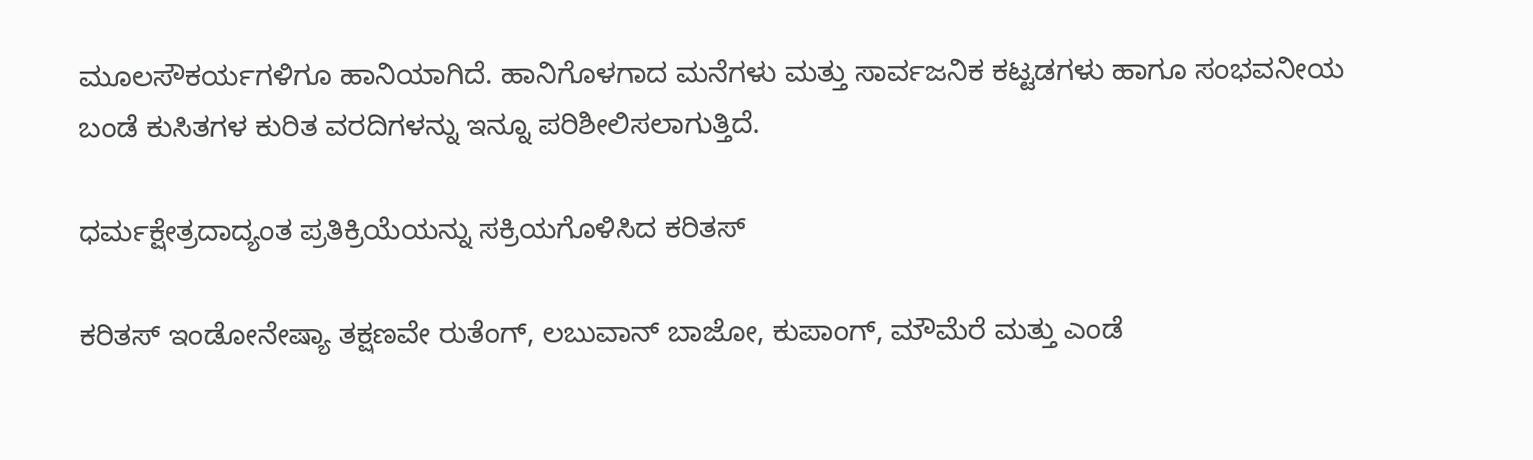ಮೂಲಸೌಕರ್ಯಗಳಿಗೂ ಹಾನಿಯಾಗಿದೆ. ಹಾನಿಗೊಳಗಾದ ಮನೆಗಳು ಮತ್ತು ಸಾರ್ವಜನಿಕ ಕಟ್ಟಡಗಳು ಹಾಗೂ ಸಂಭವನೀಯ ಬಂಡೆ ಕುಸಿತಗಳ ಕುರಿತ ವರದಿಗಳನ್ನು ಇನ್ನೂ ಪರಿಶೀಲಿಸಲಾಗುತ್ತಿದೆ.

ಧರ್ಮಕ್ಷೇತ್ರದಾದ್ಯಂತ ಪ್ರತಿಕ್ರಿಯೆಯನ್ನು ಸಕ್ರಿಯಗೊಳಿಸಿದ ಕರಿತಸ್

ಕರಿತಸ್ ಇಂಡೋನೇಷ್ಯಾ ತಕ್ಷಣವೇ ರುತೆಂಗ್, ಲಬುವಾನ್ ಬಾಜೋ, ಕುಪಾಂಗ್, ಮೌಮೆರೆ ಮತ್ತು ಎಂಡೆ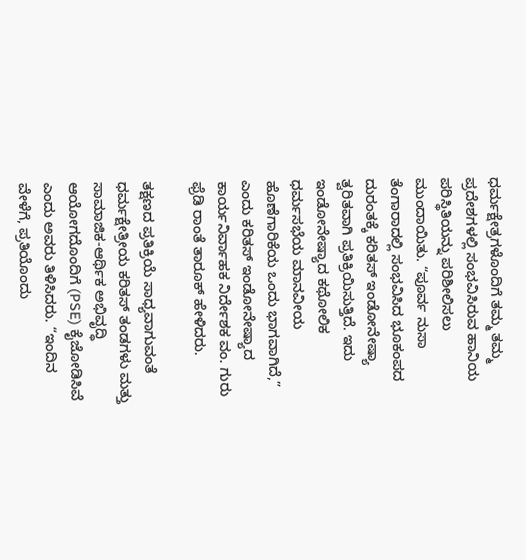ಧರ್ಮಕ್ಷೇತ್ರಗಳೊಂದಿಗೆ ತಮ್ಮ ತಮ್ಮ ಪ್ರದೇಶಗಳಲ್ಲಿ ಸಂಭವಿಸಿರುವ ಹಾನಿಯ ಪರಿಸ್ಥಿತಿಯನ್ನು ಪರಿಶೀಲಿಸಲು ಮುಂದಾಯಿತು. “ಪೂರ್ವ ನುಸಾ ತೆಂಗಾರಾದಲ್ಲಿ ಸಂಭವಿಸಿದ ಭೂಕಂಪದ ದುರಂತಕ್ಕೆ ಕರಿತಸ್ ಇಂಡೋನೇಷ್ಯಾ ತ್ವರಿತವಾಗಿ ಪ್ರತಿಕ್ರಿಯಿಸುತ್ತಿದೆ. ಇದು ಇಂಡೋನೇಷ್ಯಾದ ಕಥೋಲಿಕ ಧರ್ಮಸಭೆಯ ಮಾನವೀಯ ಹೊಣೆಗಾರಿಕೆಯ ಒಂದು ಭಾಗವಾಗಿದೆ,” ಎಂದು ಕರಿತಸ್ ಇಂಡೋನೇಷ್ಯಾದ ಕಾರ್ಯನಿರ್ವಾಹಕ ನಿರ್ದೇಶಕ ವಂ. ಗುರು ಫ್ರೆಡಿ ರಾಂತೆ ತಾರೂಕ್ ಹೇಳಿದರು.

ತಕ್ಷಣದ ಪ್ರತಿಕ್ರಿಯೆ ಸಾಧ್ಯವಾಗುವಂತೆ ಧರ್ಮಕ್ಷೇತ್ರೀಯ ಕರಿತಸ್ ತಂಡಗಳು ಮತ್ತು ಸಾಮಾಜಿಕ-ಆರ್ಥಿಕ ಅಭಿವೃದ್ಧಿ ಆಯೋಗದೊಂದಿಗೆ (PSE) ಕೈಜೋಡಿಸಿವೆ ಎಂದು ಅವರು ತಿಳಿಸಿದರು. “ಇಂದಿನ ವೇಳೆಗೆ, ಪ್ರತಿಯೊಂದು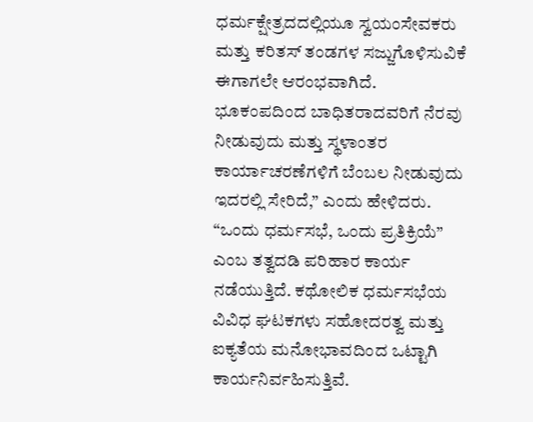ಧರ್ಮಕ್ಷೇತ್ರದದಲ್ಲಿಯೂ ಸ್ವಯಂಸೇವಕರು ಮತ್ತು ಕರಿತಸ್ ತಂಡಗಳ ಸಜ್ಜುಗೊಳಿಸುವಿಕೆ ಈಗಾಗಲೇ ಆರಂಭವಾಗಿದೆ. ಭೂಕಂಪದಿಂದ ಬಾಧಿತರಾದವರಿಗೆ ನೆರವು ನೀಡುವುದು ಮತ್ತು ಸ್ಥಳಾಂತರ ಕಾರ್ಯಾಚರಣೆಗಳಿಗೆ ಬೆಂಬಲ ನೀಡುವುದು ಇದರಲ್ಲಿ ಸೇರಿದೆ,” ಎಂದು ಹೇಳಿದರು. “ಒಂದು ಧರ್ಮಸಭೆ, ಒಂದು ಪ್ರತಿಕ್ರಿಯೆ” ಎಂಬ ತತ್ವದಡಿ ಪರಿಹಾರ ಕಾರ್ಯ ನಡೆಯುತ್ತಿದೆ. ಕಥೋಲಿಕ ಧರ್ಮಸಭೆಯ ವಿವಿಧ ಘಟಕಗಳು ಸಹೋದರತ್ವ ಮತ್ತು ಐಕ್ಯತೆಯ ಮನೋಭಾವದಿಂದ ಒಟ್ಟಾಗಿ ಕಾರ್ಯನಿರ್ವಹಿಸುತ್ತಿವೆ.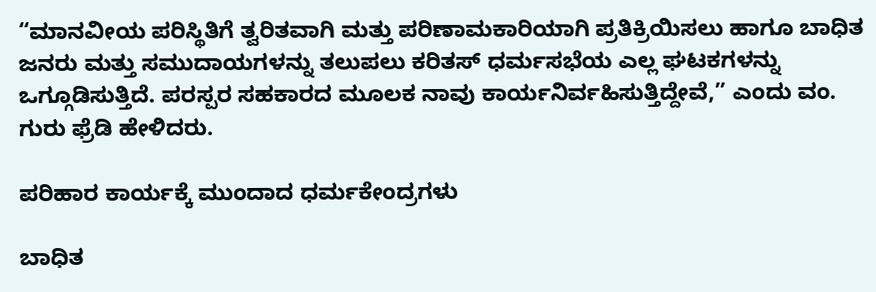“ಮಾನವೀಯ ಪರಿಸ್ಥಿತಿಗೆ ತ್ವರಿತವಾಗಿ ಮತ್ತು ಪರಿಣಾಮಕಾರಿಯಾಗಿ ಪ್ರತಿಕ್ರಿಯಿಸಲು ಹಾಗೂ ಬಾಧಿತ ಜನರು ಮತ್ತು ಸಮುದಾಯಗಳನ್ನು ತಲುಪಲು ಕರಿತಸ್ ಧರ್ಮಸಭೆಯ ಎಲ್ಲ ಘಟಕಗಳನ್ನು ಒಗ್ಗೂಡಿಸುತ್ತಿದೆ. ಪರಸ್ಪರ ಸಹಕಾರದ ಮೂಲಕ ನಾವು ಕಾರ್ಯನಿರ್ವಹಿಸುತ್ತಿದ್ದೇವೆ,” ಎಂದು ವಂ. ಗುರು ಫ್ರೆಡಿ ಹೇಳಿದರು.

ಪರಿಹಾರ ಕಾರ್ಯಕ್ಕೆ ಮುಂದಾದ ಧರ್ಮಕೇಂದ್ರಗಳು

ಬಾಧಿತ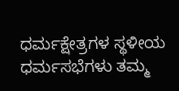ಧರ್ಮಕ್ಷೇತ್ರಗಳ ಸ್ಥಳೀಯ ಧರ್ಮಸಭೆಗಳು ತಮ್ಮ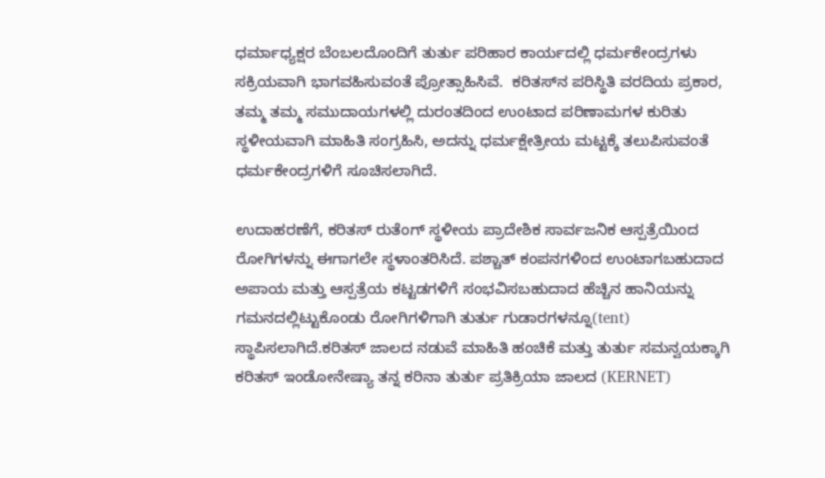ಧರ್ಮಾಧ್ಯಕ್ಷರ ಬೆಂಬಲದೊಂದಿಗೆ ತುರ್ತು ಪರಿಹಾರ ಕಾರ್ಯದಲ್ಲಿ ಧರ್ಮಕೇಂದ್ರಗಳು ಸಕ್ರಿಯವಾಗಿ ಭಾಗವಹಿಸುವಂತೆ ಪ್ರೋತ್ಸಾಹಿಸಿವೆ.  ಕರಿತಸ್‌ನ ಪರಿಸ್ಥಿತಿ ವರದಿಯ ಪ್ರಕಾರ, ತಮ್ಮ ತಮ್ಮ ಸಮುದಾಯಗಳಲ್ಲಿ ದುರಂತದಿಂದ ಉಂಟಾದ ಪರಿಣಾಮಗಳ ಕುರಿತು ಸ್ಥಳೀಯವಾಗಿ ಮಾಹಿತಿ ಸಂಗ್ರಹಿಸಿ, ಅದನ್ನು ಧರ್ಮಕ್ಷೇತ್ರೀಯ ಮಟ್ಟಕ್ಕೆ ತಲುಪಿಸುವಂತೆ ಧರ್ಮಕೇಂದ್ರಗಳಿಗೆ ಸೂಚಿಸಲಾಗಿದೆ.

ಉದಾಹರಣೆಗೆ, ಕರಿತಸ್ ರುತೆಂಗ್ ಸ್ಥಳೀಯ ಪ್ರಾದೇಶಿಕ ಸಾರ್ವಜನಿಕ ಆಸ್ಪತ್ರೆಯಿಂದ ರೋಗಿಗಳನ್ನು ಈಗಾಗಲೇ ಸ್ಥಳಾಂತರಿಸಿದೆ. ಪಶ್ಚಾತ್‌ ಕಂಪನಗಳಿಂದ ಉಂಟಾಗಬಹುದಾದ ಅಪಾಯ ಮತ್ತು ಆಸ್ಪತ್ರೆಯ ಕಟ್ಟಡಗಳಿಗೆ ಸಂಭವಿಸಬಹುದಾದ ಹೆಚ್ಚಿನ ಹಾನಿಯನ್ನು ಗಮನದಲ್ಲಿಟ್ಟುಕೊಂಡು ರೋಗಿಗಳಿಗಾಗಿ ತುರ್ತು ಗುಡಾರಗಳನ್ನೂ(tent) ಸ್ಥಾಪಿಸಲಾಗಿದೆ.ಕರಿತಸ್ ಜಾಲದ ನಡುವೆ ಮಾಹಿತಿ ಹಂಚಿಕೆ ಮತ್ತು ತುರ್ತು ಸಮನ್ವಯಕ್ಕಾಗಿ ಕರಿತಸ್ ಇಂಡೋನೇಷ್ಯಾ ತನ್ನ ಕರಿನಾ ತುರ್ತು ಪ್ರತಿಕ್ರಿಯಾ ಜಾಲದ (KERNET)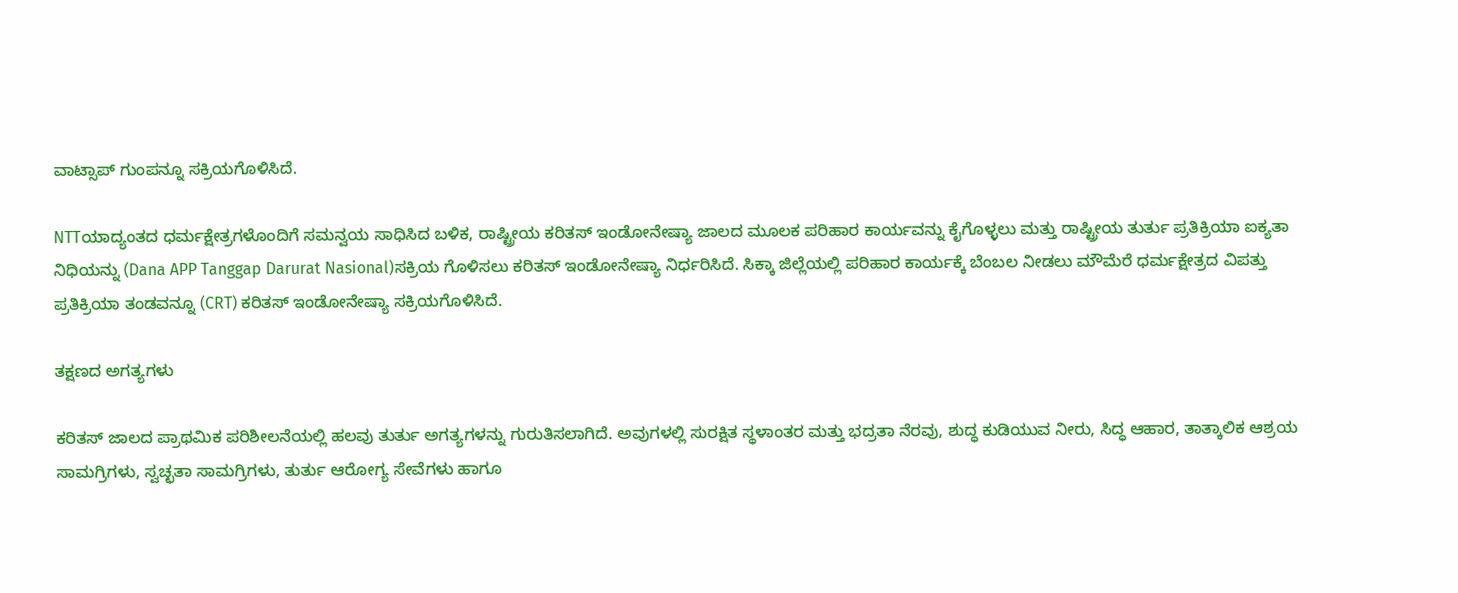ವಾಟ್ಸಾಪ್ ಗುಂಪನ್ನೂ ಸಕ್ರಿಯಗೊಳಿಸಿದೆ.

NTTಯಾದ್ಯಂತದ ಧರ್ಮಕ್ಷೇತ್ರಗಳೊಂದಿಗೆ ಸಮನ್ವಯ ಸಾಧಿಸಿದ ಬಳಿಕ, ರಾಷ್ಟ್ರೀಯ ಕರಿತಸ್ ಇಂಡೋನೇಷ್ಯಾ ಜಾಲದ ಮೂಲಕ ಪರಿಹಾರ ಕಾರ್ಯವನ್ನು ಕೈಗೊಳ್ಳಲು ಮತ್ತು ರಾಷ್ಟ್ರೀಯ ತುರ್ತು ಪ್ರತಿಕ್ರಿಯಾ ಐಕ್ಯತಾ ನಿಧಿಯನ್ನು (Dana APP Tanggap Darurat Nasional)ಸಕ್ರಿಯ ಗೊಳಿಸಲು ಕರಿತಸ್ ಇಂಡೋನೇಷ್ಯಾ ನಿರ್ಧರಿಸಿದೆ. ಸಿಕ್ಕಾ ಜಿಲ್ಲೆಯಲ್ಲಿ ಪರಿಹಾರ ಕಾರ್ಯಕ್ಕೆ ಬೆಂಬಲ ನೀಡಲು ಮೌಮೆರೆ ಧರ್ಮಕ್ಷೇತ್ರದ ವಿಪತ್ತು ಪ್ರತಿಕ್ರಿಯಾ ತಂಡವನ್ನೂ (CRT) ಕರಿತಸ್ ಇಂಡೋನೇಷ್ಯಾ ಸಕ್ರಿಯಗೊಳಿಸಿದೆ.

ತಕ್ಷಣದ ಅಗತ್ಯಗಳು

ಕರಿತಸ್ ಜಾಲದ ಪ್ರಾಥಮಿಕ ಪರಿಶೀಲನೆಯಲ್ಲಿ ಹಲವು ತುರ್ತು ಅಗತ್ಯಗಳನ್ನು ಗುರುತಿಸಲಾಗಿದೆ. ಅವುಗಳಲ್ಲಿ ಸುರಕ್ಷಿತ ಸ್ಥಳಾಂತರ ಮತ್ತು ಭದ್ರತಾ ನೆರವು, ಶುದ್ಧ ಕುಡಿಯುವ ನೀರು, ಸಿದ್ಧ ಆಹಾರ, ತಾತ್ಕಾಲಿಕ ಆಶ್ರಯ ಸಾಮಗ್ರಿಗಳು, ಸ್ವಚ್ಛತಾ ಸಾಮಗ್ರಿಗಳು, ತುರ್ತು ಆರೋಗ್ಯ ಸೇವೆಗಳು ಹಾಗೂ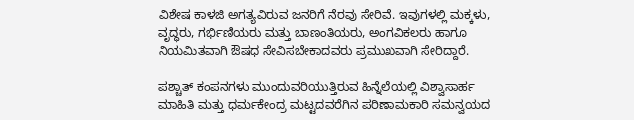ವಿಶೇಷ ಕಾಳಜಿ ಅಗತ್ಯವಿರುವ ಜನರಿಗೆ ನೆರವು ಸೇರಿವೆ. ಇವುಗಳಲ್ಲಿ ಮಕ್ಕಳು, ವೃದ್ಧರು, ಗರ್ಭಿಣಿಯರು ಮತ್ತು ಬಾಣಂತಿಯರು, ಅಂಗವಿಕಲರು ಹಾಗೂ ನಿಯಮಿತವಾಗಿ ಔಷಧ ಸೇವಿಸಬೇಕಾದವರು ಪ್ರಮುಖವಾಗಿ ಸೇರಿದ್ದಾರೆ.

ಪಶ್ಚಾತ್‌ ಕಂಪನಗಳು ಮುಂದುವರಿಯುತ್ತಿರುವ ಹಿನ್ನೆಲೆಯಲ್ಲಿ ವಿಶ್ವಾಸಾರ್ಹ ಮಾಹಿತಿ ಮತ್ತು ಧರ್ಮಕೇಂದ್ರ ಮಟ್ಟದವರೆಗಿನ ಪರಿಣಾಮಕಾರಿ ಸಮನ್ವಯದ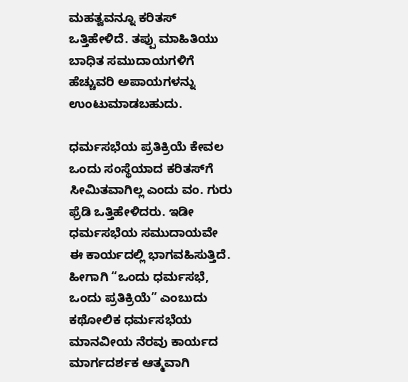ಮಹತ್ವವನ್ನೂ ಕರಿತಸ್ ಒತ್ತಿಹೇಳಿದೆ. ತಪ್ಪು ಮಾಹಿತಿಯು ಬಾಧಿತ ಸಮುದಾಯಗಳಿಗೆ ಹೆಚ್ಚುವರಿ ಅಪಾಯಗಳನ್ನು ಉಂಟುಮಾಡಬಹುದು.

ಧರ್ಮಸಭೆಯ ಪ್ರತಿಕ್ರಿಯೆ ಕೇವಲ ಒಂದು ಸಂಸ್ಥೆಯಾದ ಕರಿತಸ್‌ಗೆ ಸೀಮಿತವಾಗಿಲ್ಲ ಎಂದು ವಂ. ಗುರು ಫ್ರೆಡಿ ಒತ್ತಿಹೇಳಿದರು. ಇಡೀ ಧರ್ಮಸಭೆಯ ಸಮುದಾಯವೇ ಈ ಕಾರ್ಯದಲ್ಲಿ ಭಾಗವಹಿಸುತ್ತಿದೆ. ಹೀಗಾಗಿ “ಒಂದು ಧರ್ಮಸಭೆ, ಒಂದು ಪ್ರತಿಕ್ರಿಯೆ” ಎಂಬುದು ಕಥೋಲಿಕ ಧರ್ಮಸಭೆಯ ಮಾನವೀಯ ನೆರವು ಕಾರ್ಯದ ಮಾರ್ಗದರ್ಶಕ ಆತ್ಮವಾಗಿ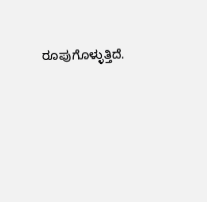ರೂಪುಗೊಳ್ಳುತ್ತಿದೆ.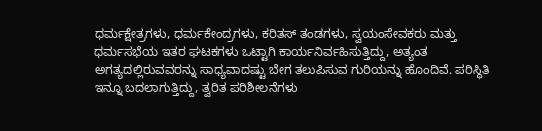ಧರ್ಮಕ್ಷೇತ್ರಗಳು, ಧರ್ಮಕೇಂದ್ರಗಳು, ಕರಿತಸ್ ತಂಡಗಳು, ಸ್ವಯಂಸೇವಕರು ಮತ್ತು ಧರ್ಮಸಭೆಯ ಇತರ ಘಟಕಗಳು ಒಟ್ಟಾಗಿ ಕಾರ್ಯನಿರ್ವಹಿಸುತ್ತಿದ್ದು, ಅತ್ಯಂತ ಅಗತ್ಯದಲ್ಲಿರುವವರನ್ನು ಸಾಧ್ಯವಾದಷ್ಟು ಬೇಗ ತಲುಪಿಸುವ ಗುರಿಯನ್ನು ಹೊಂದಿವೆ. ಪರಿಸ್ಥಿತಿ ಇನ್ನೂ ಬದಲಾಗುತ್ತಿದ್ದು, ತ್ವರಿತ ಪರಿಶೀಲನೆಗಳು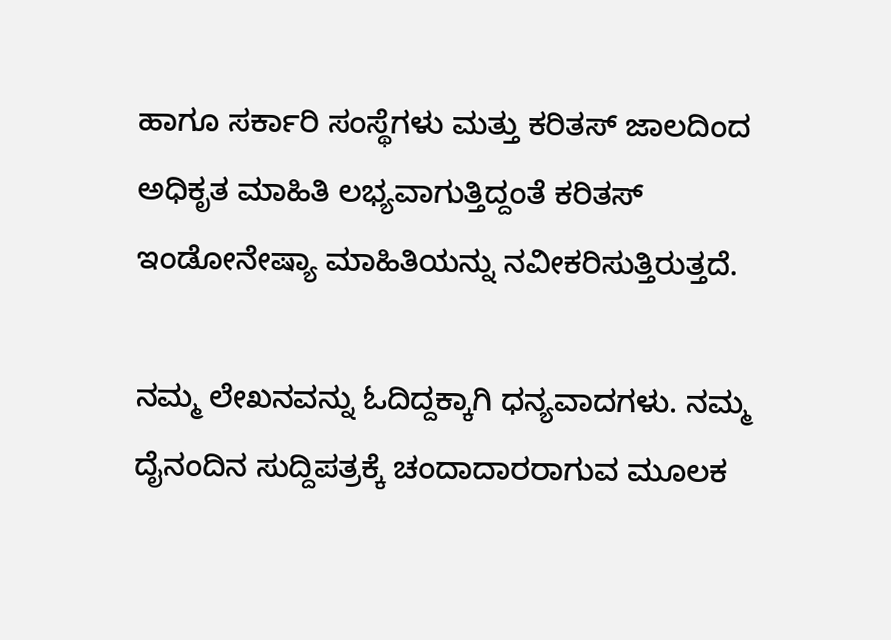ಹಾಗೂ ಸರ್ಕಾರಿ ಸಂಸ್ಥೆಗಳು ಮತ್ತು ಕರಿತಸ್ ಜಾಲದಿಂದ ಅಧಿಕೃತ ಮಾಹಿತಿ ಲಭ್ಯವಾಗುತ್ತಿದ್ದಂತೆ ಕರಿತಸ್ ಇಂಡೋನೇಷ್ಯಾ ಮಾಹಿತಿಯನ್ನು ನವೀಕರಿಸುತ್ತಿರುತ್ತದೆ.

ನಮ್ಮ ಲೇಖನವನ್ನು ಓದಿದ್ದಕ್ಕಾಗಿ ಧನ್ಯವಾದಗಳು. ನಮ್ಮ ದೈನಂದಿನ ಸುದ್ದಿಪತ್ರಕ್ಕೆ ಚಂದಾದಾರರಾಗುವ ಮೂಲಕ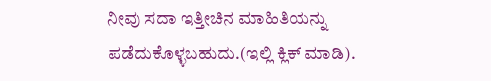ನೀವು ಸದಾ ಇತ್ತೀಚಿನ ಮಾಹಿತಿಯನ್ನು ಪಡೆದುಕೊಳ್ಳಬಹುದು.(ಇಲ್ಲಿ ಕ್ಲಿಕ್ ಮಾಡಿ).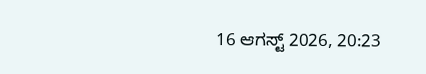16 ಆಗಸ್ಟ್ 2026, 20:23